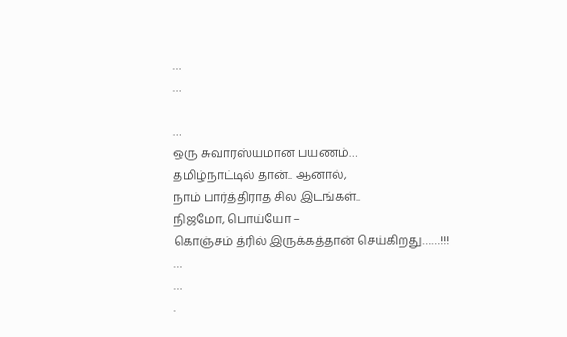…
…

…
ஒரு சுவாரஸ்யமான பயணம்…
தமிழ்நாட்டில் தான்.. ஆனால்,
நாம் பார்த்திராத சில இடங்கள்..
நிஜமோ, பொய்யோ –
கொஞ்சம் த்ரில் இருக்கத்தான் செய்கிறது……!!!
…
…
.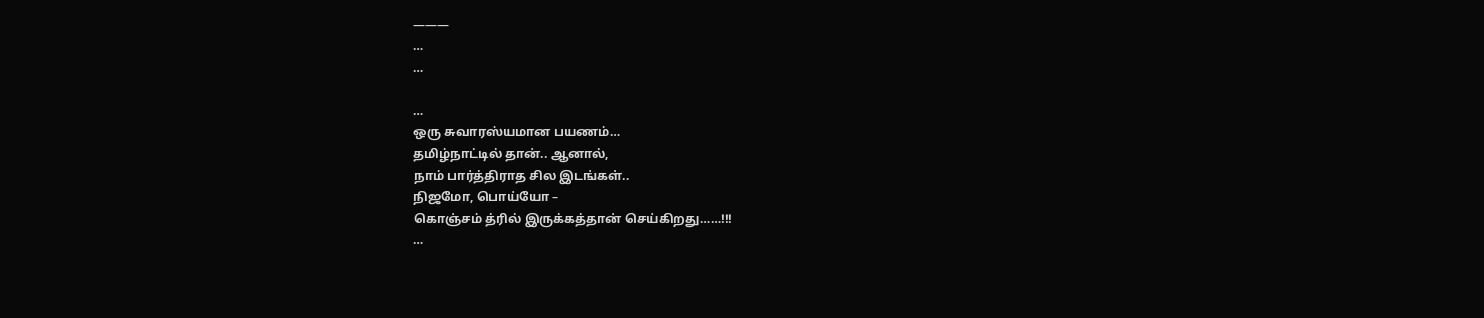———
…
…

…
ஒரு சுவாரஸ்யமான பயணம்…
தமிழ்நாட்டில் தான்.. ஆனால்,
நாம் பார்த்திராத சில இடங்கள்..
நிஜமோ, பொய்யோ –
கொஞ்சம் த்ரில் இருக்கத்தான் செய்கிறது……!!!
…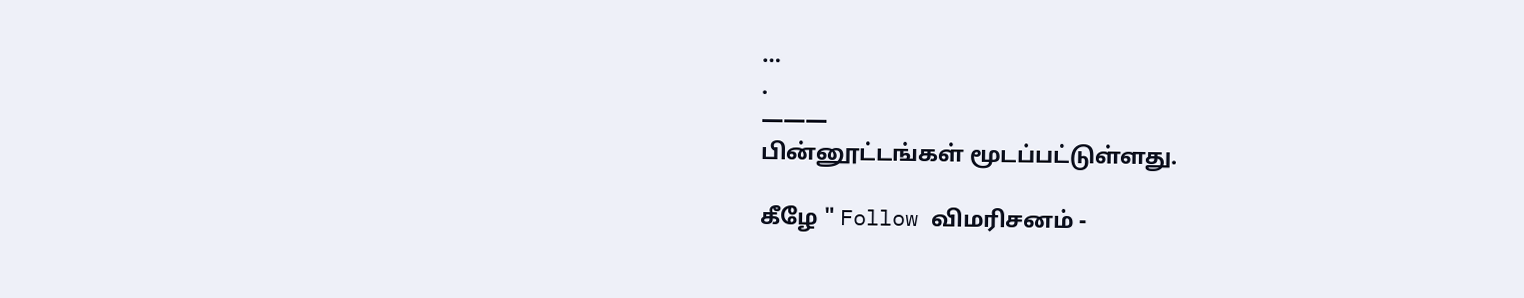…
.
———
பின்னூட்டங்கள் மூடப்பட்டுள்ளது.

கீழே " Follow விமரிசனம் -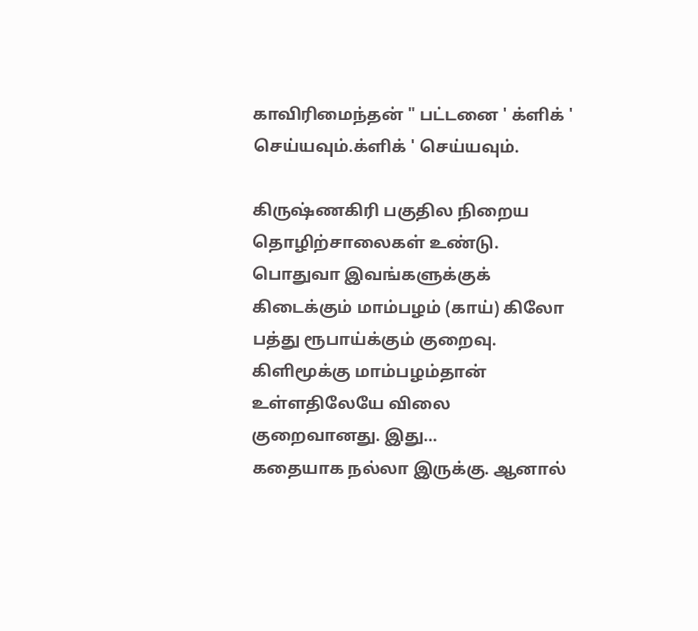காவிரிமைந்தன் " பட்டனை ' க்ளிக் ' செய்யவும்.க்ளிக் ' செய்யவும்.

கிருஷ்ணகிரி பகுதில நிறைய தொழிற்சாலைகள் உண்டு. பொதுவா இவங்களுக்குக் கிடைக்கும் மாம்பழம் (காய்) கிலோ பத்து ரூபாய்க்கும் குறைவு. கிளிமூக்கு மாம்பழம்தான் உள்ளதிலேயே விலை குறைவானது. இது…
கதையாக நல்லா இருக்கு. ஆனால்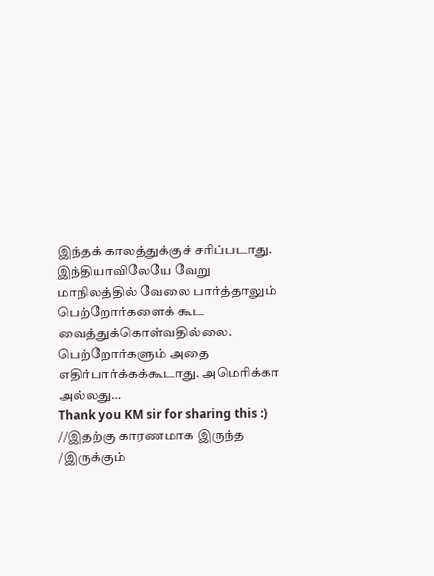இந்தக் காலத்துக்குச் சரிப்படாது. இந்தியாவிலேயே வேறு மாநிலத்தில் வேலை பார்த்தாலும் பெற்றோர்களைக் கூட வைத்துக்கொள்வதில்லை. பெற்றோர்களும் அதை எதிர்பார்க்கக்கூடாது. அமெரிக்கா அல்லது…
Thank you KM sir for sharing this :)
//இதற்கு காரணமாக இருந்த /இருக்கும்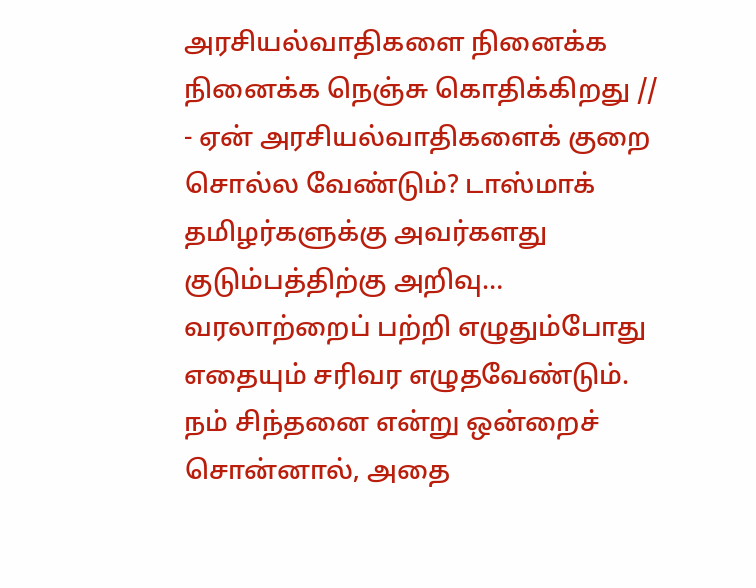அரசியல்வாதிகளை நினைக்க நினைக்க நெஞ்சு கொதிக்கிறது // - ஏன் அரசியல்வாதிகளைக் குறை சொல்ல வேண்டும்? டாஸ்மாக் தமிழர்களுக்கு அவர்களது குடும்பத்திற்கு அறிவு…
வரலாற்றைப் பற்றி எழுதும்போது எதையும் சரிவர எழுதவேண்டும். நம் சிந்தனை என்று ஒன்றைச் சொன்னால், அதை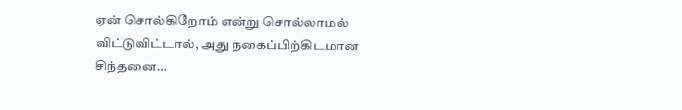ஏன் சொல்கிறோம் என்று சொல்லாமல் விட்டுவிட்டால், அது நகைப்பிற்கிடமான சிந்தனை…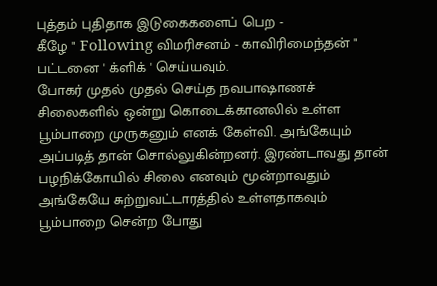புத்தம் புதிதாக இடுகைகளைப் பெற -
கீழே " Following விமரிசனம் - காவிரிமைந்தன் "
பட்டனை ' க்ளிக் ' செய்யவும்.
போகர் முதல் முதல் செய்த நவபாஷாணச் சிலைகளில் ஒன்று கொடைக்கானலில் உள்ள பூம்பாறை முருகனும் எனக் கேள்வி. அங்கேயும் அப்படித் தான் சொல்லுகின்றனர். இரண்டாவது தான் பழநிக்கோயில் சிலை எனவும் மூன்றாவதும் அங்கேயே சுற்றுவட்டாரத்தில் உள்ளதாகவும் பூம்பாறை சென்ற போது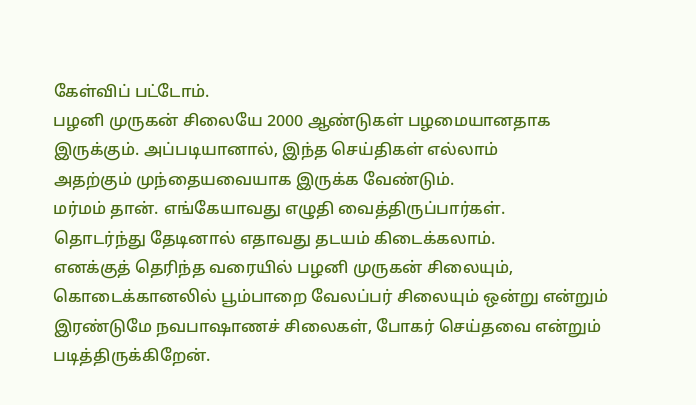கேள்விப் பட்டோம்.
பழனி முருகன் சிலையே 2000 ஆண்டுகள் பழமையானதாக
இருக்கும். அப்படியானால், இந்த செய்திகள் எல்லாம்
அதற்கும் முந்தையவையாக இருக்க வேண்டும்.
மர்மம் தான். எங்கேயாவது எழுதி வைத்திருப்பார்கள்.
தொடர்ந்து தேடினால் எதாவது தடயம் கிடைக்கலாம்.
எனக்குத் தெரிந்த வரையில் பழனி முருகன் சிலையும், கொடைக்கானலில் பூம்பாறை வேலப்பர் சிலையும் ஒன்று என்றும் இரண்டுமே நவபாஷாணச் சிலைகள், போகர் செய்தவை என்றும் படித்திருக்கிறேன்.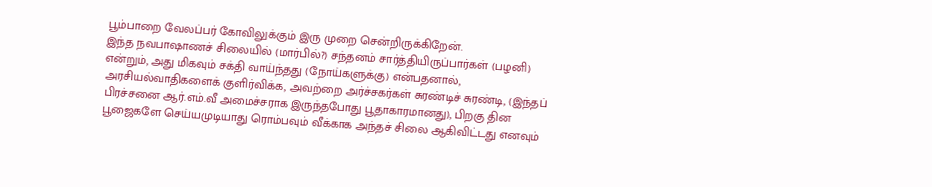பூம்பாறை வேலப்பர் கோவிலுக்கும் இரு முறை சென்றிருக்கிறேன்.
இந்த நவபாஷாணச் சிலையில் (மார்பில்?) சந்தனம் சார்த்தியிருப்பார்கள் (பழனி) என்றும், அது மிகவும் சக்தி வாய்ந்தது (நோய்களுக்கு) என்பதனால், அரசியல்வாதிகளைக் குளிர்விக்க, அவற்றை அர்ச்சகர்கள் சுரண்டிச் சுரண்டி, (இந்தப் பிரச்சனை ஆர்.எம்.வீ அமைச்சராக இருந்தபோது பூதாகாரமானது), பிறகு தின பூஜைகளே செய்யமுடியாது ரொம்பவும் வீக்காக அந்தச் சிலை ஆகிவிட்டது எனவும்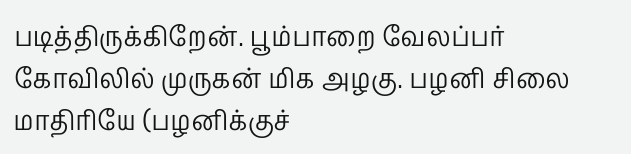படித்திருக்கிறேன். பூம்பாறை வேலப்பர் கோவிலில் முருகன் மிக அழகு. பழனி சிலை மாதிரியே (பழனிக்குச்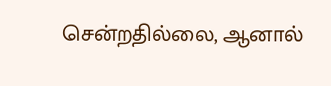சென்றதில்லை, ஆனால்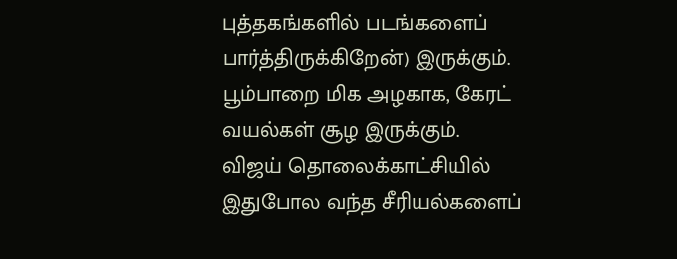புத்தகங்களில் படங்களைப் பார்த்திருக்கிறேன்) இருக்கும். பூம்பாறை மிக அழகாக, கேரட் வயல்கள் சூழ இருக்கும்.
விஜய் தொலைக்காட்சியில் இதுபோல வந்த சீரியல்களைப்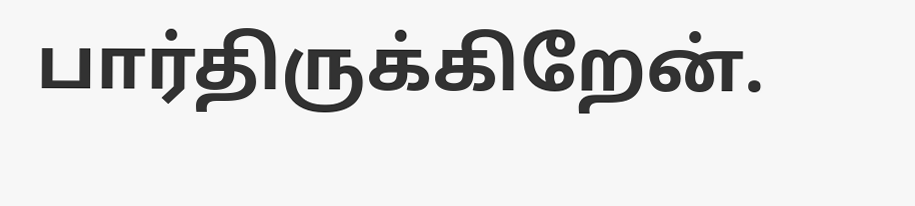பார்திருக்கிறேன்.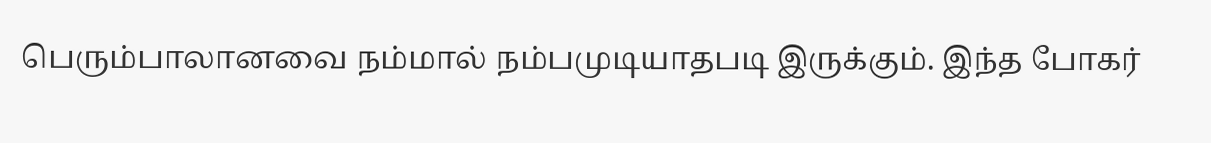பெரும்பாலானவை நம்மால் நம்பமுடியாதபடி இருக்கும். இந்த போகர்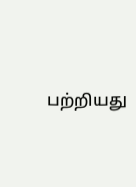பற்றியது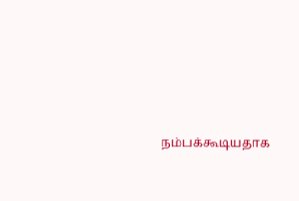நம்பக்கூடியதாக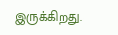இருக்கிறது.